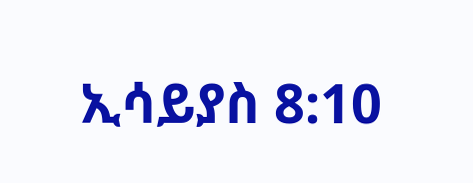ኢሳይያስ 8:10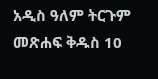አዲስ ዓለም ትርጉም መጽሐፍ ቅዱስ 10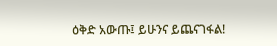ዕቅድ አውጡ፤ ይሁንና ይጨናገፋል!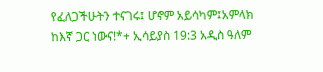የፈለጋችሁትን ተናገሩ፤ ሆኖም አይሳካም፤አምላክ ከእኛ ጋር ነውና!*+ ኢሳይያስ 19:3 አዲስ ዓለም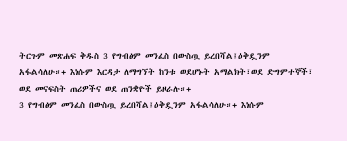ትርጉም መጽሐፍ ቅዱስ 3 የግብፅም መንፈስ በውስጧ ይረበሻል፤ዕቅዷንም አፋልሳለሁ።+ እነሱም እርዳታ ለማግኘት ከንቱ ወደሆኑት አማልክት፣ወደ ድግምተኞች፣ ወደ መናፍስት ጠሪዎችና ወደ ጠንቋዮች ይዞራሉ።+
3 የግብፅም መንፈስ በውስጧ ይረበሻል፤ዕቅዷንም አፋልሳለሁ።+ እነሱም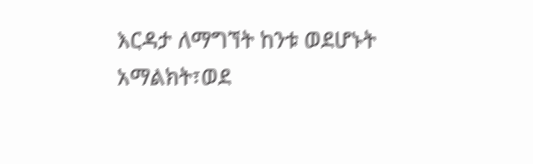እርዳታ ለማግኘት ከንቱ ወደሆኑት አማልክት፣ወደ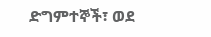ድግምተኞች፣ ወደ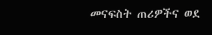መናፍስት ጠሪዎችና ወደ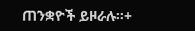ጠንቋዮች ይዞራሉ።+